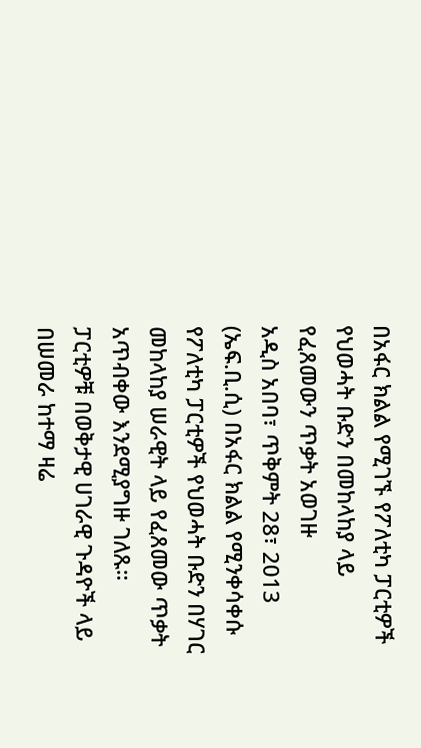በአፋር ክልል የሚገኙ የፖለቲካ ፓርቲዎች የህወሓት ቡድን በመከላከያ ላይ የፈጸመውን ጥቃት አወገዙ
አዲስ አበባ፣ ጥቅምት 28፣ 2013 (ኤፍ.ቢ.ሲ) በአፋር ክልል የሚንቀሳቀሱ የፖለቲካ ፓርቲዎች የህወሓት ቡድን በሃገር መከላከያ ሠራዊት ላይ የፈጸመው ጥቃት አጥብቀው እንደሚያግዙ ገለጹ።
ፓርቲዎቹ በወቅታዊ ሀገራዊ ጉዳዮች ላይ በሠመራ ከተማ ዛሬ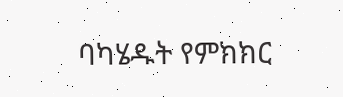ባካሄዱት የምክክር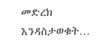መድረክ እንዳስታወቁት…